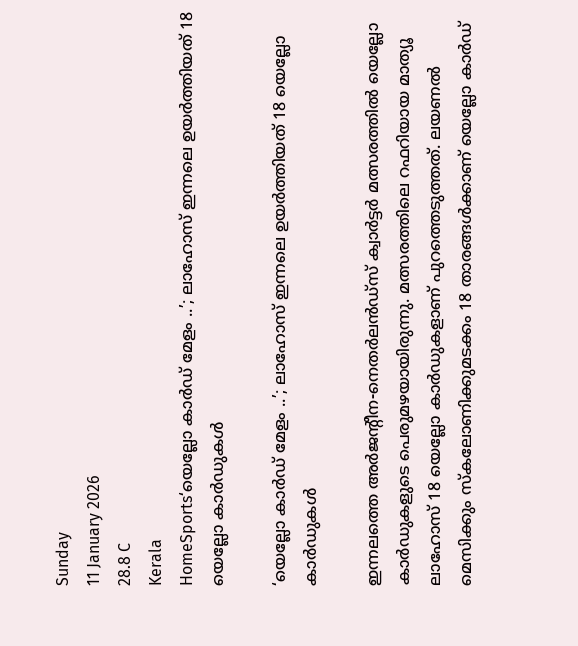Sunday
11 January 2026
28.8 C
Kerala
HomeSports‘യെല്ലോ കാർഡ് മേളം ..’; ലാഹോസ് ഇന്നലെ ഉയര്‍ത്തിയത് 18 യെല്ലോ കാര്‍ഡുകള്‍

‘യെല്ലോ കാർഡ് മേളം ..’; ലാഹോസ് ഇന്നലെ ഉയര്‍ത്തിയത് 18 യെല്ലോ കാര്‍ഡുകള്‍

ഇന്നലത്തെ അര്‍ജന്റീന-നെതര്‍ലന്‍ഡ്‌സ് ക്വാര്‍ട്ടര്‍ മത്സരത്തില്‍ യെല്ലോ കാര്‍ഡുകളുടെ പെരുമഴയായിരുന്നു. മത്സരത്തിലെ റഫറിയായ മാത്യൂ ലാഹോസ് 18 യെല്ലോ കാര്‍ഡുകളാണ് പുറത്തെടുത്തത്. ലയണല്‍ മെസിക്കും സ്‌കലോണിക്കുമടക്കം 18 താരങ്ങൾക്കാണ് യെല്ലോ കാര്‍ഡ്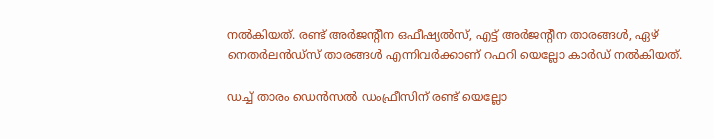നൽകിയത്. രണ്ട് അര്‍ജന്റീന ഒഫീഷ്യല്‍സ്, എട്ട് അര്‍ജന്റീന താരങ്ങള്‍, ഏഴ് നെതര്‍ലന്‍ഡ്‌സ് താരങ്ങള്‍ എന്നിവര്‍ക്കാണ് റഫറി യെല്ലോ കാര്‍ഡ് നൽകിയത്.

ഡച്ച് താരം ഡെന്‍സല്‍ ഡംഫ്രീസിന് രണ്ട് യെല്ലോ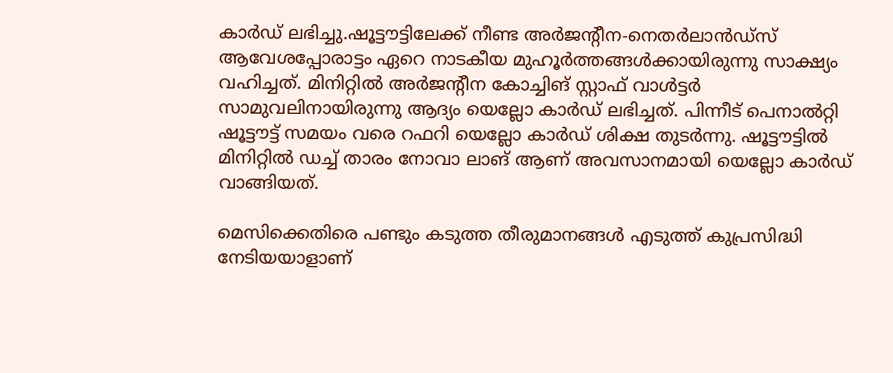കാര്‍ഡ് ലഭിച്ചു.ഷൂട്ടൗട്ടിലേക്ക് നീണ്ട അര്‍ജന്റീന-നെതര്‍ലാന്‍ഡ്‌സ് ആവേശപ്പോരാട്ടം ഏറെ നാടകീയ മുഹൂര്‍ത്തങ്ങള്‍ക്കായിരുന്നു സാക്ഷ്യം വഹിച്ചത്. മിനിറ്റില്‍ അര്‍ജന്റീന കോച്ചിങ് സ്റ്റാഫ് വാള്‍ട്ടര്‍ സാമുവലിനായിരുന്നു ആദ്യം യെല്ലോ കാര്‍ഡ് ലഭിച്ചത്. പിന്നീട് പെനാല്‍റ്റി ഷൂട്ടൗട്ട് സമയം വരെ റഫറി യെല്ലോ കാര്‍ഡ് ശിക്ഷ തുടര്‍ന്നു. ഷൂട്ടൗട്ടില്‍ മിനിറ്റില്‍ ഡച്ച് താരം നോവാ ലാങ് ആണ് അവസാനമായി യെല്ലോ കാര്‍ഡ് വാങ്ങിയത്.

മെസിക്കെതിരെ പണ്ടും കടുത്ത തീരുമാനങ്ങള്‍ എടുത്ത് കുപ്രസിദ്ധി നേടിയയാളാണ്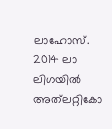ലാഹോസ്. 2014 ലാ ലിഗയില്‍ അത്‌ലറ്റികോ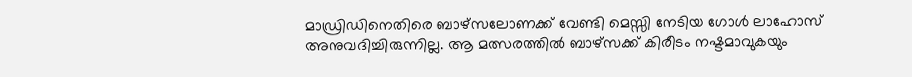മാഡ്രിഡിനെതിരെ ബാഴ്‌സലോണക്ക് വേണ്ടി മെസ്സി നേടിയ ഗോള്‍ ലാഹോസ് അനുവദിച്ചിരുന്നില്ല. ആ മത്സരത്തില്‍ ബാഴ്‌സക്ക് കിരീടം നഷ്ടമാവുകയും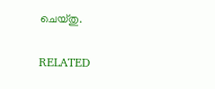ചെയ്തു.

RELATED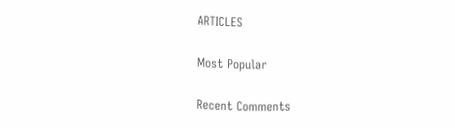ARTICLES

Most Popular

Recent Comments